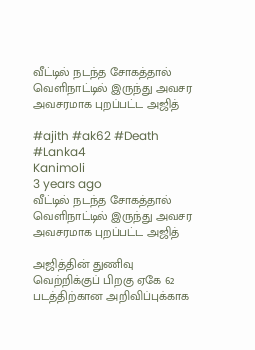வீட்டில் நடந்த சோகத்தால் வெளிநாட்டில் இருந்து அவசர அவசரமாக புறப்பட்ட அஜித்

#ajith #ak62 #Death #Lanka4
Kanimoli
3 years ago
வீட்டில் நடந்த சோகத்தால் வெளிநாட்டில் இருந்து அவசர அவசரமாக புறப்பட்ட அஜித்

அஜித்தின் துணிவு வெற்றிக்குப் பிறகு ஏகே 62 படத்திற்கான அறிவிப்புக்காக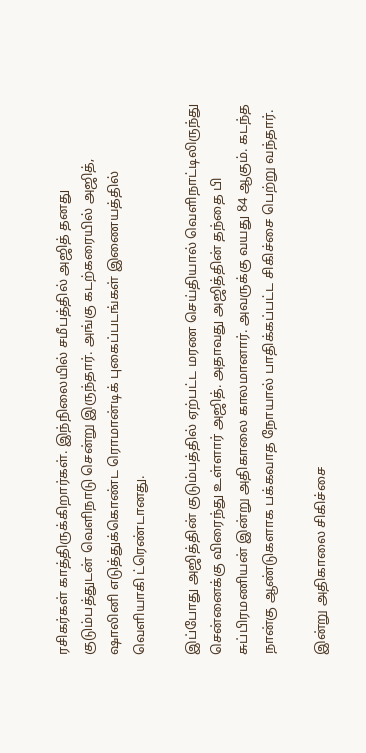ரசிகர்கள் காத்திருக்கிறார்கள். இந்நிலையில் சமீபத்தில் அஜித் தனது குடும்பத்துடன் வெளிநாடு சென்று இருந்தார். அங்கு கடற்கரையில் அஜித், ஷாலினி எடுத்துக்கொண்ட ரொமான்டிக் புகைப்படங்கள் இணையத்தில் வெளியாகி ட்ரெண்டானது.

இப்போது அஜித்தின் குடும்பத்தில் ஏற்பட்ட மரண செய்தியால் வெளிநாட்டிலிருந்து சென்னைக்கு விரைந்து உள்ளார் அஜித். அதாவது அஜித்தின் தந்தை பி சுப்பிரமணியன் இன்று அதிகாலை காலமானார். அவருக்கு வயது 84 ஆகும். கடந்த நான்கு ஆண்டுகளாக பக்கவாத நோயால் பாதிக்கப்பட்ட சிகிச்சை பெற்று வந்தார்.

இன்று அதிகாலை சிகிச்சை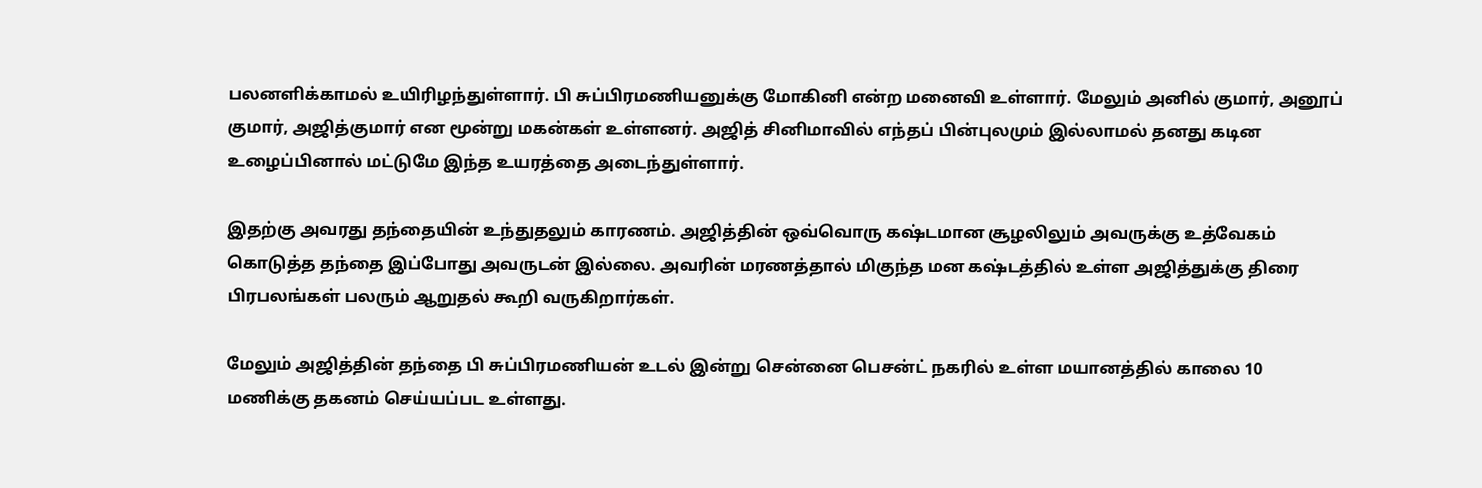பலனளிக்காமல் உயிரிழந்துள்ளார். பி சுப்பிரமணியனுக்கு மோகினி என்ற மனைவி உள்ளார். மேலும் அனில் குமார், அனூப் குமார், அஜித்குமார் என மூன்று மகன்கள் உள்ளனர். அஜித் சினிமாவில் எந்தப் பின்புலமும் இல்லாமல் தனது கடின உழைப்பினால் மட்டுமே இந்த உயரத்தை அடைந்துள்ளார்.

இதற்கு அவரது தந்தையின் உந்துதலும் காரணம். அஜித்தின் ஒவ்வொரு கஷ்டமான சூழலிலும் அவருக்கு உத்வேகம் கொடுத்த தந்தை இப்போது அவருடன் இல்லை. அவரின் மரணத்தால் மிகுந்த மன கஷ்டத்தில் உள்ள அஜித்துக்கு திரை பிரபலங்கள் பலரும் ஆறுதல் கூறி வருகிறார்கள்.

மேலும் அஜித்தின் தந்தை பி சுப்பிரமணியன் உடல் இன்று சென்னை பெசன்ட் நகரில் உள்ள மயானத்தில் காலை 10 மணிக்கு தகனம் செய்யப்பட உள்ளது.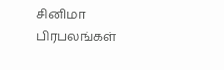சினிமா பிரபலங்கள்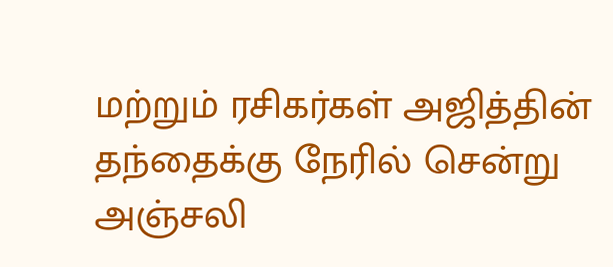மற்றும் ரசிகர்கள் அஜித்தின் தந்தைக்கு நேரில் சென்று அஞ்சலி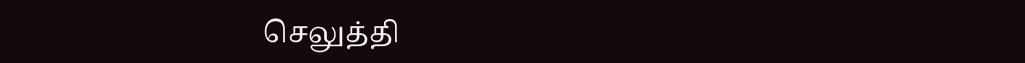செலுத்தி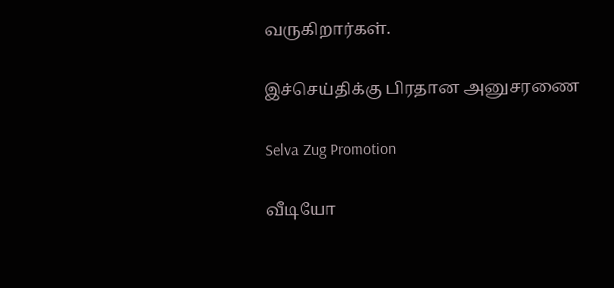வருகிறார்கள்.

இச்செய்திக்கு பிரதான அனுசரணை

Selva Zug Promotion

வீடியோ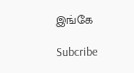இங்கே

Subcribe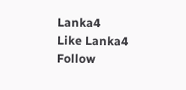Lanka4
Like Lanka4
Follow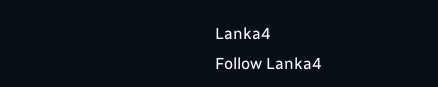Lanka4
Follow Lanka4